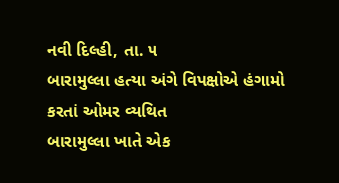નવી દિલ્હી, તા. ૫
બારામુલ્લા હત્યા અંગે વિપક્ષોએ હંગામો કરતાં ઓમર વ્યથિત
બારામુલ્લા ખાતે એક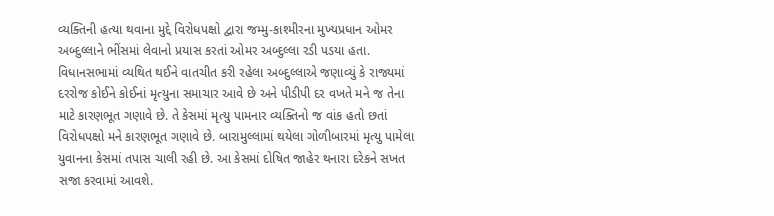વ્યક્તિની હત્યા થવાના મુદ્દે વિરોધપક્ષો દ્વારા જમ્મુ-કાશ્મીરના મુખ્યપ્રધાન ઓમર અબ્દુલ્લાને ભીંસમાં લેવાનો પ્રયાસ કરતાં ઓમર અબ્દુલ્લા રડી પડયા હતા. વિધાનસભામાં વ્યથિત થઈને વાતચીત કરી રહેલા અબ્દુલ્લાએ જણાવ્યું કે રાજ્યમાં દરરોજ કોઈને કોઈનાં મૃત્યુના સમાચાર આવે છે અને પીડીપી દર વખતે મને જ તેના માટે કારણભૂત ગણાવે છે. તે કેસમાં મૃત્યુ પામનાર વ્યક્તિનો જ વાંક હતો છતાં વિરોધપક્ષો મને કારણભૂત ગણાવે છે. બારામુલ્લામાં થયેલા ગોળીબારમાં મૃત્યુ પામેલા યુવાનના કેસમાં તપાસ ચાલી રહી છે. આ કેસમાં દોષિત જાહેર થનારા દરેકને સખત સજા કરવામાં આવશે.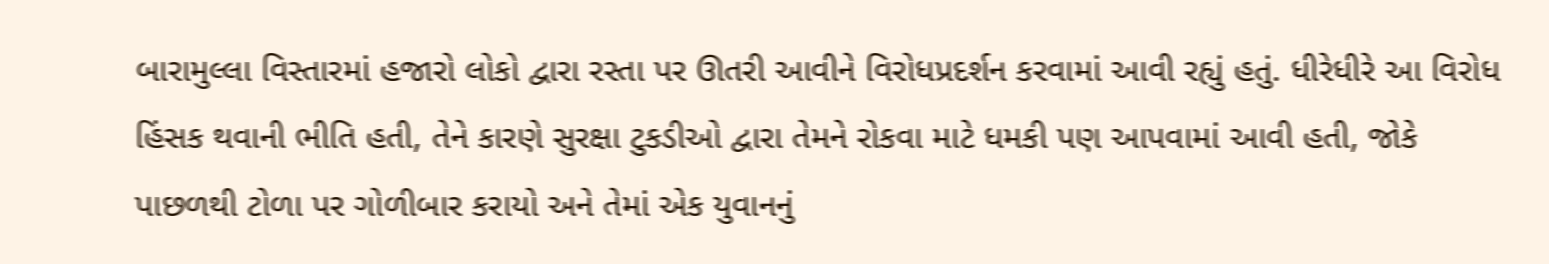બારામુલ્લા વિસ્તારમાં હજારો લોકો દ્વારા રસ્તા પર ઊતરી આવીને વિરોધપ્રદર્શન કરવામાં આવી રહ્યું હતું. ધીરેધીરે આ વિરોધ હિંસક થવાની ભીતિ હતી, તેને કારણે સુરક્ષા ટુકડીઓ દ્વારા તેમને રોકવા માટે ધમકી પણ આપવામાં આવી હતી, જોકે પાછળથી ટોળા પર ગોળીબાર કરાયો અને તેમાં એક યુવાનનું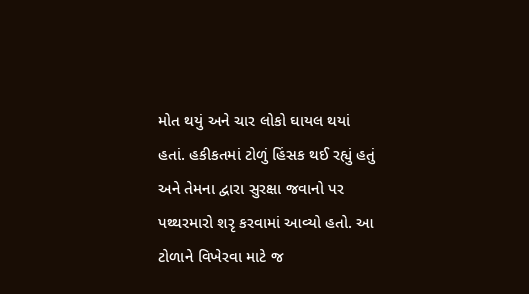મોત થયું અને ચાર લોકો ઘાયલ થયાં હતાં. હકીકતમાં ટોળું હિંસક થઈ રહ્યું હતું અને તેમના દ્વારા સુરક્ષા જવાનો પર પથ્થરમારો શરૃ કરવામાં આવ્યો હતો. આ ટોળાને વિખેરવા માટે જ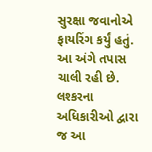સુરક્ષા જવાનોએ ફાયરિંગ કર્યું હતું.
આ અંગે તપાસ ચાલી રહી છે. લશ્કરના અધિકારીઓ દ્વારા જ આ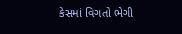કેસમાં વિગતો ભેગી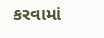કરવામાં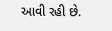આવી રહી છે.